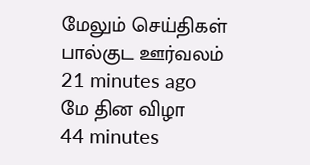மேலும் செய்திகள்
பால்குட ஊர்வலம்
21 minutes ago
மே தின விழா
44 minutes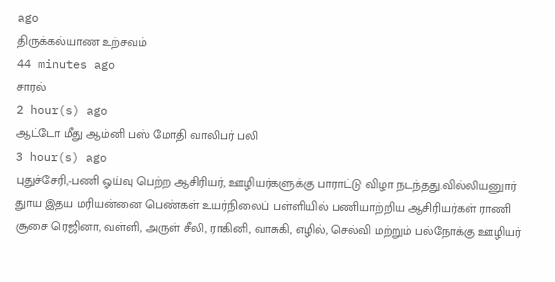ago
திருக்கல்யாண உற்சவம்
44 minutes ago
சாரல்
2 hour(s) ago
ஆட்டோ மீது ஆம்னி பஸ் மோதி வாலிபர் பலி
3 hour(s) ago
புதுச்சேரி,-பணி ஓய்வு பெற்ற ஆசிரியர், ஊழியர்களுக்கு பாராட்டு விழா நடந்தது.வில்லியனுார் துாய இதய மரியன்னை பெண்கள் உயர்நிலைப் பள்ளியில் பணியாற்றிய ஆசிரியர்கள் ராணி சூசை ரெஜினா, வள்ளி, அருள் சீலி, ராகினி, வாசுகி, எழில், செல்வி மற்றும் பல்நோக்கு ஊழியர்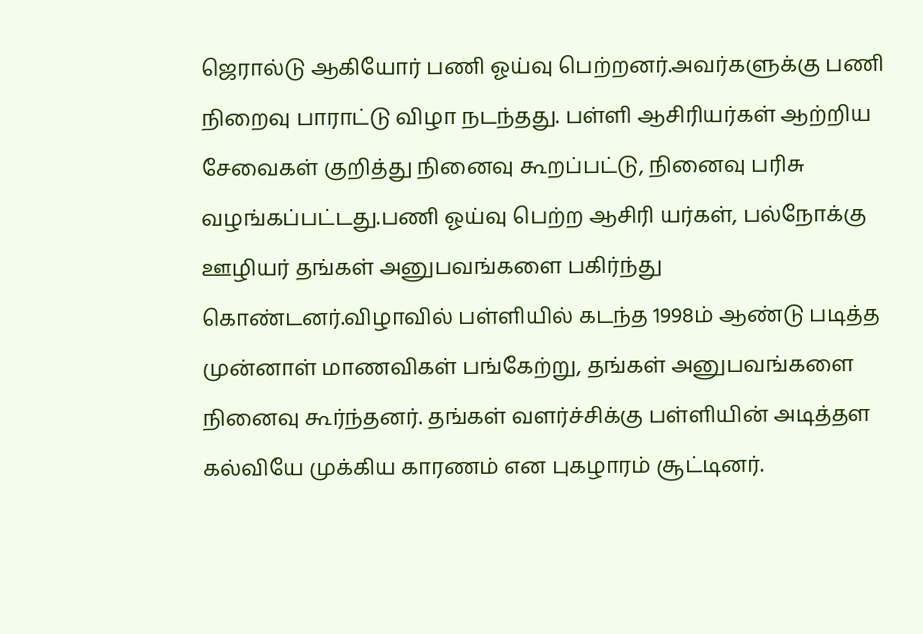ஜெரால்டு ஆகியோர் பணி ஓய்வு பெற்றனர்.அவர்களுக்கு பணி நிறைவு பாராட்டு விழா நடந்தது. பள்ளி ஆசிரியர்கள் ஆற்றிய சேவைகள் குறித்து நினைவு கூறப்பட்டு, நினைவு பரிசு வழங்கப்பட்டது.பணி ஓய்வு பெற்ற ஆசிரி யர்கள், பல்நோக்கு ஊழியர் தங்கள் அனுபவங்களை பகிர்ந்து கொண்டனர்.விழாவில் பள்ளியில் கடந்த 1998ம் ஆண்டு படித்த முன்னாள் மாணவிகள் பங்கேற்று, தங்கள் அனுபவங்களை நினைவு கூர்ந்தனர். தங்கள் வளர்ச்சிக்கு பள்ளியின் அடித்தள கல்வியே முக்கிய காரணம் என புகழாரம் சூட்டினர்.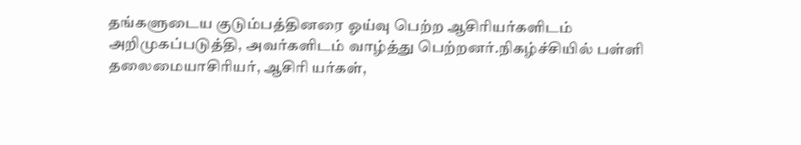தங்களுடைய குடும்பத்தினரை ஓய்வு பெற்ற ஆசிரியர்களிடம் அறிமுகப்படுத்தி, அவர்களிடம் வாழ்த்து பெற்றனர்.நிகழ்ச்சியில் பள்ளி தலைமையாசிரியர், ஆசிரி யர்கள்,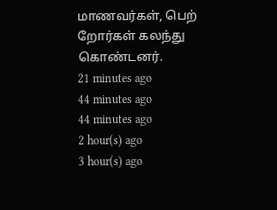மாணவர்கள், பெற் றோர்கள் கலந்து கொண்டனர்.
21 minutes ago
44 minutes ago
44 minutes ago
2 hour(s) ago
3 hour(s) ago